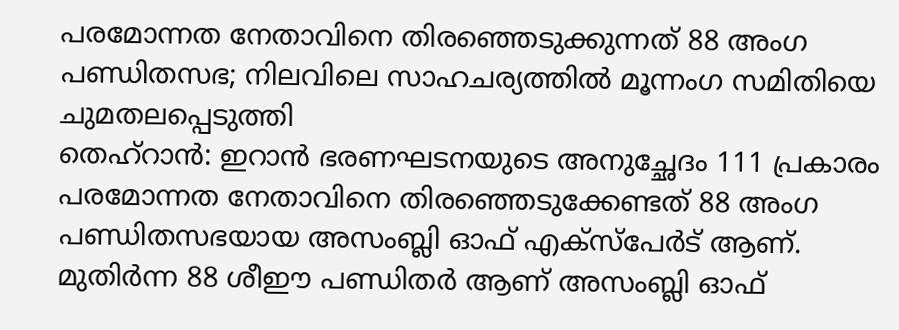പരമോന്നത നേതാവിനെ തിരഞ്ഞെടുക്കുന്നത് 88 അംഗ പണ്ഡിതസഭ; നിലവിലെ സാഹചര്യത്തിൽ മൂന്നംഗ സമിതിയെ ചുമതലപ്പെടുത്തി
തെഹ്റാൻ: ഇറാൻ ഭരണഘടനയുടെ അനുച്ഛേദം 111 പ്രകാരം പരമോന്നത നേതാവിനെ തിരഞ്ഞെടുക്കേണ്ടത് 88 അംഗ പണ്ഡിതസഭയായ അസംബ്ലി ഓഫ് എക്സ്പേർട് ആണ്. മുതിർന്ന 88 ശീഈ പണ്ഡിതർ ആണ് അസംബ്ലി ഓഫ്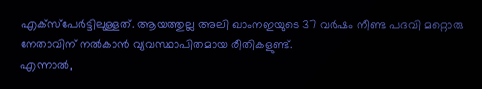എക്സ്പേർട്ടിലുള്ളത്. ആയത്തുല്ല അലി ഖാംനഇയുടെ 37 വർഷം നീണ്ട പദവി മറ്റൊരു നേതാവിന് നൽകാൻ വ്യവസ്ഥാപിതമായ രീതികളുണ്ട്.
എന്നാൽ,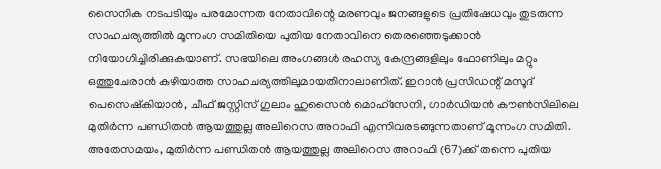സൈനിക നടപടിയും പരമോന്നത നേതാവിന്റെ മരണവും ജനങ്ങളുടെ പ്രതിഷേധവും തുടരുന്ന സാഹചര്യത്തിൽ മൂന്നംഗ സമിതിയെ പുതിയ നേതാവിനെ തെരഞ്ഞെടുക്കാൻ നിയോഗിച്ചിരിക്കുകയാണ്. സഭയിലെ അംഗങ്ങൾ രഹസ്യ കേന്ദ്രങ്ങളിലും ഫോണിലും മറ്റും ഒത്തുചേരാൻ കഴിയാത്ത സാഹചര്യത്തിലുമായതിനാലാണിത്. ഇറാൻ പ്രസിഡന്റ് മസൂദ് പെസെഷ്കിയാൻ, ചീഫ് ജസ്റ്റിസ് ഗുലാം ഹുസൈൻ മൊഹ്സേനി, ഗാർഡിയൻ കൗൺസിലിലെ മുതിർന്ന പണ്ഡിതൻ ആയത്തുല്ല അലിറെസ അറാഫി എന്നിവരടങ്ങുന്നതാണ് മൂന്നംഗ സമിതി.
അതേസമയം, മുതിർന്ന പണ്ഡിതൻ ആയത്തുല്ല അലിറെസ അറാഫി (67)ക്ക് തന്നെ പുതിയ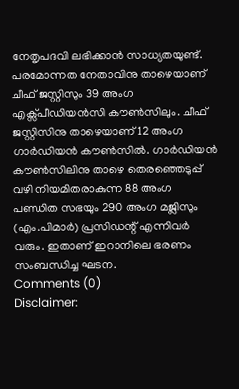നേതൃപദവി ലഭിക്കാൻ സാധ്യതയുണ്ട്. പരമോന്നത നേതാവിനു താഴെയാണ് ചീഫ് ജസ്റ്റിസും 39 അംഗ എക്സ്പീഡിയൻസി കൗൺസിലും. ചീഫ് ജസ്റ്റിസിനു താഴെയാണ് 12 അംഗ ഗാർഡിയൻ കൗൺസിൽ. ഗാർഡിയൻ കൗൺസിലിനു താഴെ തെരഞ്ഞെടുപ്പ് വഴി നിയമിതരാകുന്ന 88 അംഗ പണ്ഡിത സഭയും 290 അംഗ മജ്ലിസും (എം.പിമാർ) പ്രസിഡന്റ് എന്നിവർ വരും. ഇതാണ് ഇറാനിലെ ഭരണം സംബന്ധിച്ച ഘടന.
Comments (0)
Disclaimer: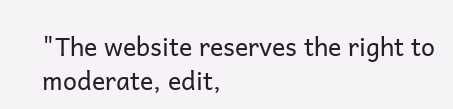"The website reserves the right to moderate, edit,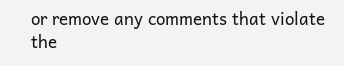or remove any comments that violate the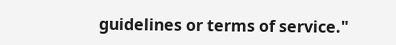guidelines or terms of service."